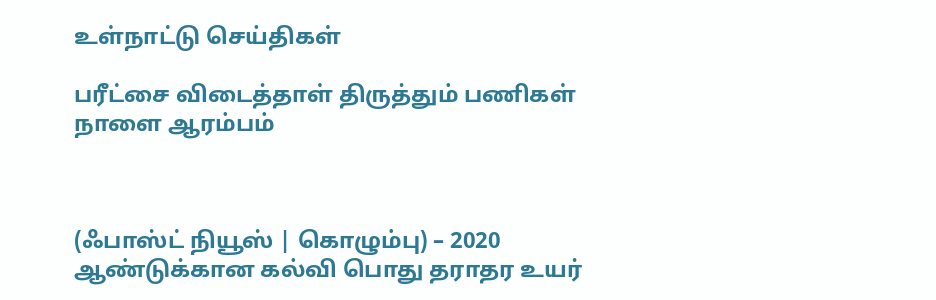உள்நாட்டு செய்திகள்

பரீட்சை விடைத்தாள் திருத்தும் பணிகள் நாளை ஆரம்பம்



(ஃபாஸ்ட் நியூஸ் | கொழும்பு) – 2020 ஆண்டுக்கான கல்வி பொது தராதர உயர்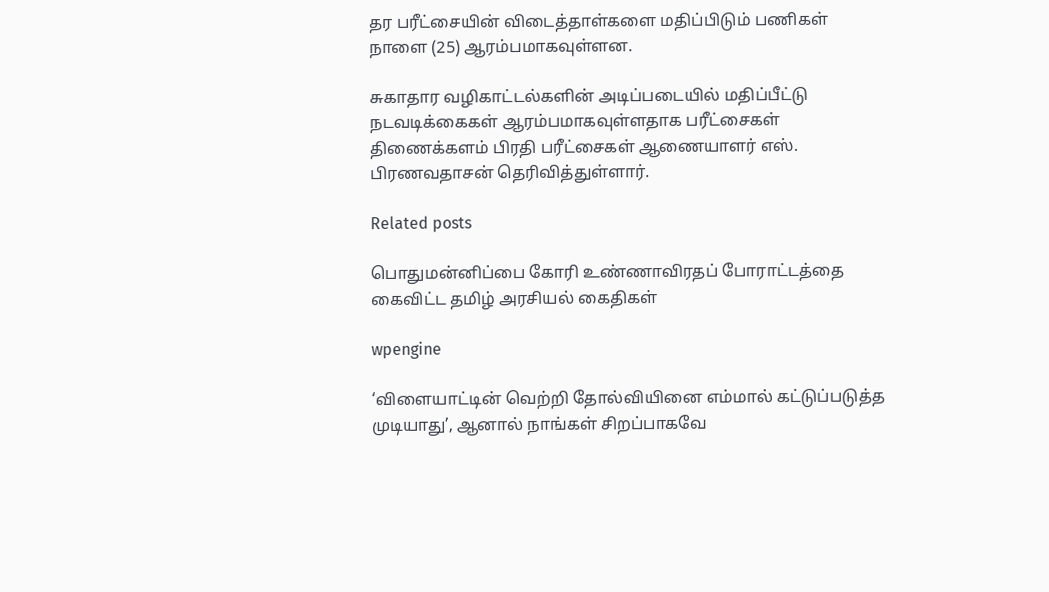தர பரீட்சையின் விடைத்தாள்களை மதிப்பிடும் பணிகள் நாளை (25) ஆரம்பமாகவுள்ளன.

சுகாதார வழிகாட்டல்களின் அடிப்படையில் மதிப்பீட்டு நடவடிக்கைகள் ஆரம்பமாகவுள்ளதாக பரீட்சைகள் திணைக்களம் பிரதி பரீட்சைகள் ஆணையாளர் எஸ். பிரணவதாசன் தெரிவித்துள்ளார்.

Related posts

பொதுமன்னிப்பை கோரி உண்ணாவிரதப் போராட்டத்தை கைவிட்ட தமிழ் அரசியல் கைதிகள்

wpengine

‘விளையாட்டின் வெற்றி தோல்வியினை எம்மால் கட்டுப்படுத்த முடியாது’, ஆனால் நாங்கள் சிறப்பாகவே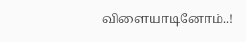விளையாடினோம்..!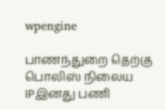wpengine

பாணந்துறை தெற்கு பொலிஸ் நிலைய IPஇனது பணி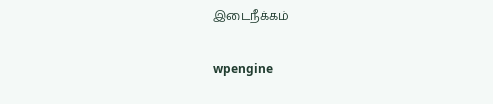இடைநீக்கம்

wpengine